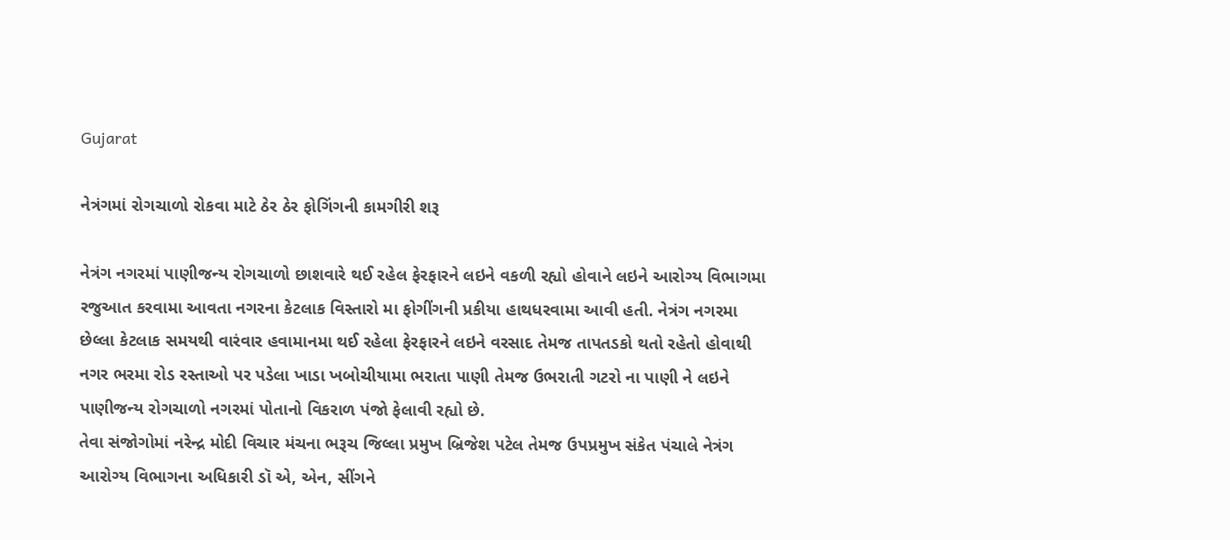Gujarat

નેત્રંગમાં રોગચાળો રોકવા માટે ઠેર ઠેર ફોગિંગની કામગીરી શરૂ

નેત્રંગ નગરમાં પાણીજન્ય રોગચાળો છાશવારે થઈ રહેલ ફેરફારને લઇને વકળી રહ્યો હોવાને લઇને આરોગ્ય વિભાગમા રજુઆત કરવામા આવતા નગરના કેટલાક વિસ્તારો મા ફોગીંગની પ્રકીયા હાથધરવામા આવી હતી. નેત્રંગ નગરમા છેલ્લા કેટલાક સમયથી વારંવાર હવામાનમા થઈ રહેલા ફેરફારને લઇને વરસાદ તેમજ તાપતડકો થતો રહેતો હોવાથી નગર ભરમા રોડ રસ્તાઓ પર પડેલા ખાડા ખબોચીયામા ભરાતા પાણી તેમજ ઉભરાતી ગટરો ના પાણી ને લઇને પાણીજન્ય રોગચાળો નગરમાં પોતાનો વિકરાળ પંજો ફેલાવી રહ્યો છે.
તેવા સંજોગોમાં નરેન્દ્ર મોદી વિચાર મંચના ભરૂચ જિલ્લા પ્રમુખ બ્રિજેશ પટેલ તેમજ ઉપપ્રમુખ સંકેત પંચાલે નેત્રંગ આરોગ્ય વિભાગના અધિકારી ડૉ એ, એન, સીંગને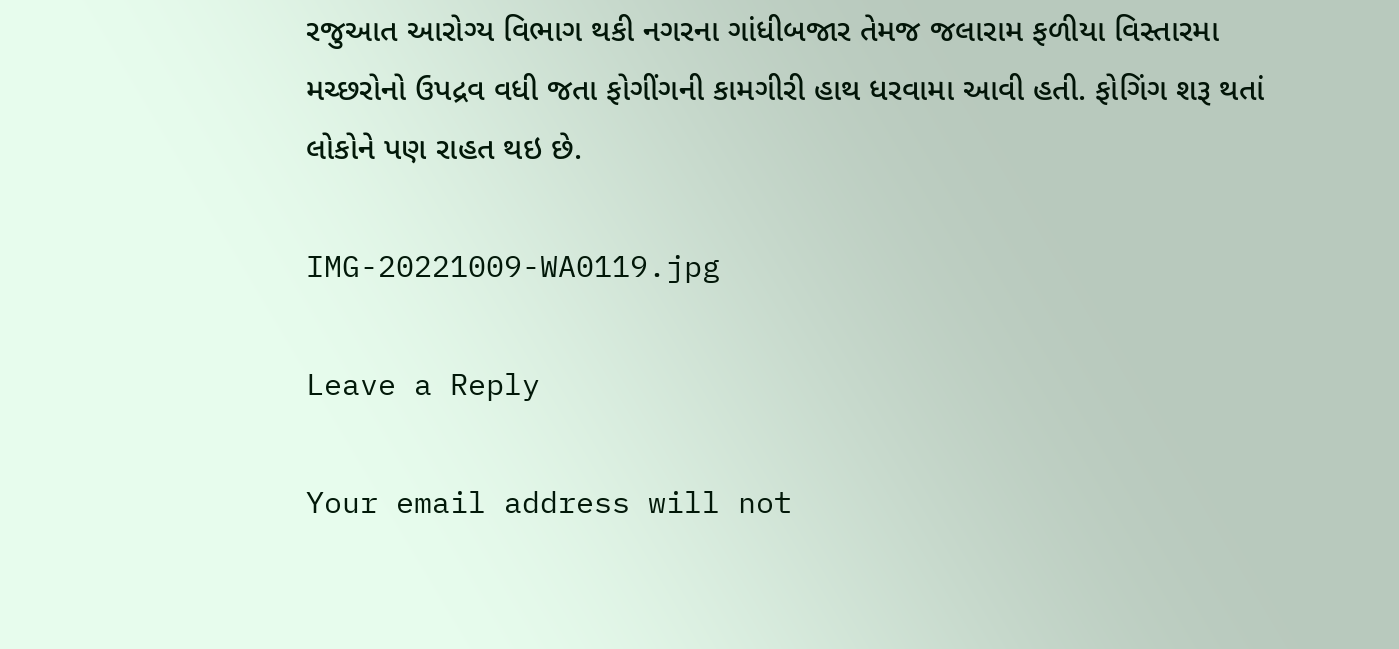રજુઆત આરોગ્ય વિભાગ થકી નગરના ગાંધીબજાર તેમજ જલારામ ફળીયા વિસ્તારમા મચ્છરોનો ઉપદ્રવ વધી જતા ફોગીંગની કામગીરી હાથ ધરવામા આવી હતી. ફોગિંગ શરૂ થતાં લોકોને પણ રાહત થઇ છે.

IMG-20221009-WA0119.jpg

Leave a Reply

Your email address will not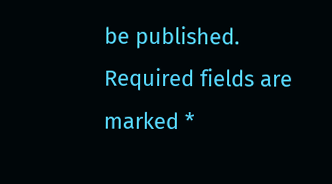be published. Required fields are marked *